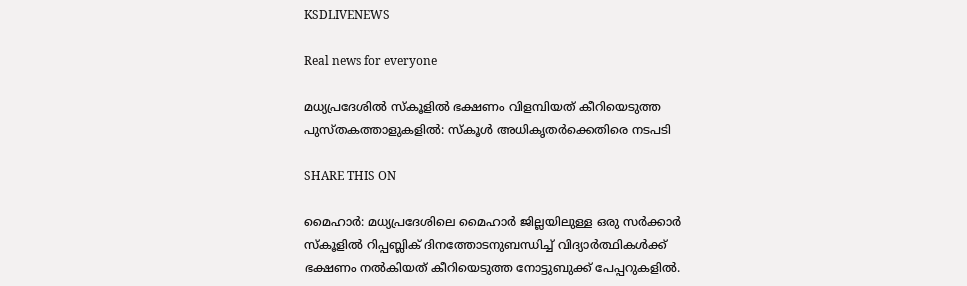KSDLIVENEWS

Real news for everyone

മധ്യപ്രദേശിൽ സ്കൂളിൽ ഭക്ഷണം വിളമ്പിയത് കീറിയെടുത്ത പുസ്തകത്താളുകളിൽ: സ്കൂൾ അധികൃതർക്കെതിരെ നടപടി

SHARE THIS ON

മൈഹാർ: മധ്യപ്രദേശിലെ മൈഹാർ ജില്ലയിലുള്ള ഒരു സർക്കാർ സ്കൂളിൽ റിപ്പബ്ലിക് ദിനത്തോടനുബന്ധിച്ച് വിദ്യാർത്ഥികൾക്ക് ഭക്ഷണം നൽകിയത് കീറിയെടുത്ത നോട്ടുബുക്ക് പേപ്പറുകളിൽ.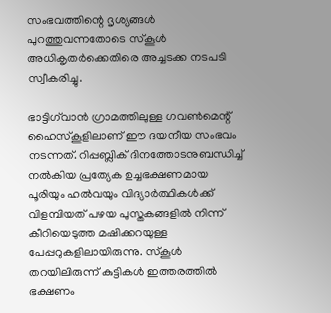സംഭവത്തിന്റെ ദൃശ്യങ്ങൾ പുറത്തുവന്നതോടെ സ്കൂൾ അധികൃതർക്കെതിരെ അച്ചടക്ക നടപടി സ്വീകരിച്ചു.

ഭാട്ടിഗ്‌വാൻ ഗ്രാമത്തിലുള്ള ഗവൺമെന്റ് ഹൈസ്കൂളിലാണ് ഈ ദയനീയ സംഭവം നടന്നത്. റിപ്പബ്ലിക് ദിനത്തോടനുബന്ധിച്ച് നൽകിയ പ്രത്യേക ഉച്ചഭക്ഷണമായ പൂരിയും ഹൽവയും വിദ്യാർത്ഥികൾക്ക് വിളമ്പിയത് പഴയ പുസ്തകങ്ങളിൽ നിന്ന് കീറിയെടുത്ത മഷിക്കറയുള്ള പേപ്പറുകളിലായിരുന്നു. സ്കൂൾ തറയിലിരുന്ന് കുട്ടികൾ ഇത്തരത്തിൽ ഭക്ഷണം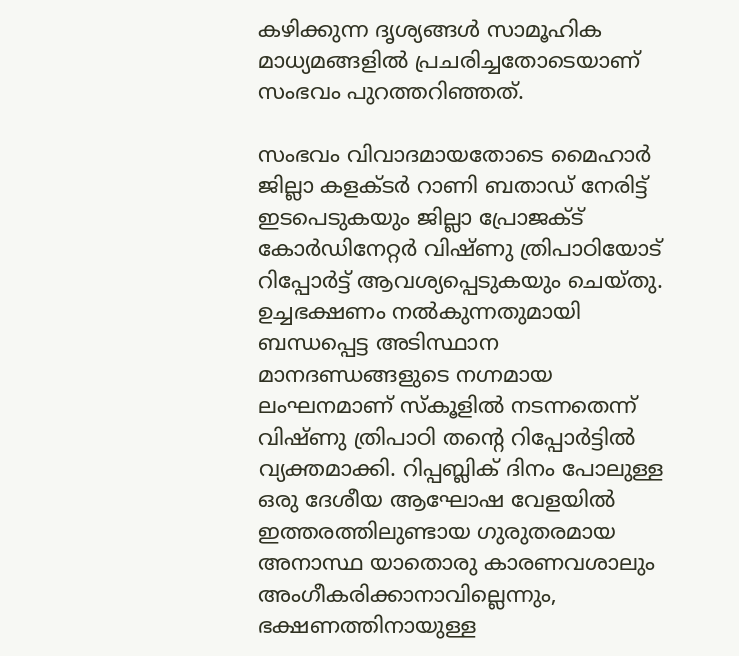കഴിക്കുന്ന ദൃശ്യങ്ങൾ സാമൂഹിക മാധ്യമങ്ങളിൽ പ്രചരിച്ചതോടെയാണ് സംഭവം പുറത്തറിഞ്ഞത്.

സംഭവം വിവാദമായതോടെ മൈഹാർ ജില്ലാ കളക്ടർ റാണി ബതാഡ് നേരിട്ട് ഇടപെടുകയും ജില്ലാ പ്രോജക്ട് കോർഡിനേറ്റർ വിഷ്ണു ത്രിപാഠിയോട് റിപ്പോർട്ട് ആവശ്യപ്പെടുകയും ചെയ്തു. ഉച്ചഭക്ഷണം നൽകുന്നതുമായി ബന്ധപ്പെട്ട അടിസ്ഥാന മാനദണ്ഡങ്ങളുടെ നഗ്നമായ ലംഘനമാണ് സ്കൂളിൽ നടന്നതെന്ന് വിഷ്ണു ത്രിപാഠി തന്റെ റിപ്പോർട്ടിൽ വ്യക്തമാക്കി. റിപ്പബ്ലിക് ദിനം പോലുള്ള ഒരു ദേശീയ ആഘോഷ വേളയിൽ ഇത്തരത്തിലുണ്ടായ ഗുരുതരമായ അനാസ്ഥ യാതൊരു കാരണവശാലും അംഗീകരിക്കാനാവില്ലെന്നും, ഭക്ഷണത്തിനായുള്ള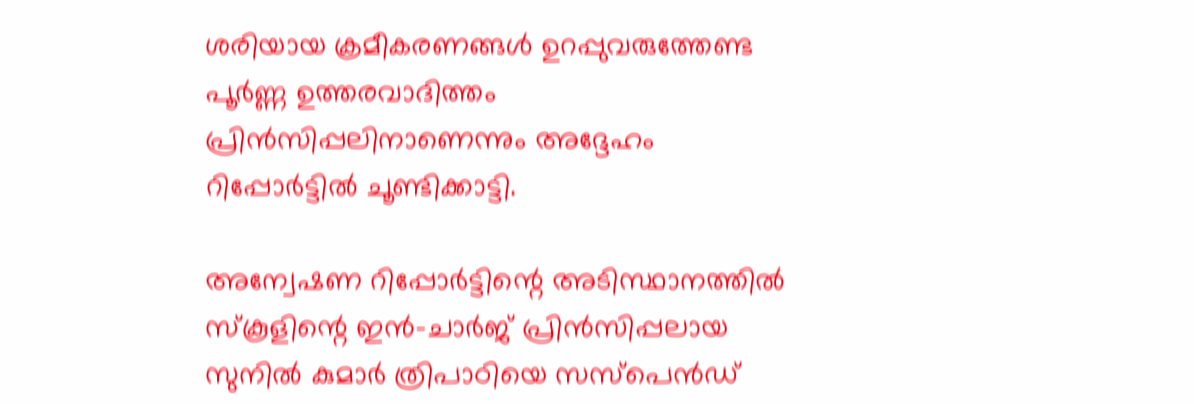ശരിയായ ക്രമീകരണങ്ങൾ ഉറപ്പുവരുത്തേണ്ട പൂർണ്ണ ഉത്തരവാദിത്തം പ്രിൻസിപ്പലിനാണെന്നും അദ്ദേഹം റിപ്പോർട്ടിൽ ചൂണ്ടിക്കാട്ടി.

അന്വേഷണ റിപ്പോർട്ടിന്റെ അടിസ്ഥാനത്തിൽ സ്കൂളിന്റെ ഇൻ-ചാർജ് പ്രിൻസിപ്പലായ സുനിൽ കുമാർ ത്രിപാഠിയെ സസ്പെൻഡ്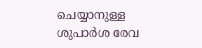ചെയ്യാനുള്ള ശുപാർശ രേവ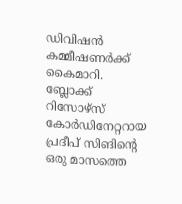ഡിവിഷൻ കമ്മീഷണർക്ക് കൈമാറി. ബ്ലോക്ക് റിസോഴ്സ് കോർഡിനേറ്ററായ പ്രദീപ് സിങിന്റെ ഒരു മാസത്തെ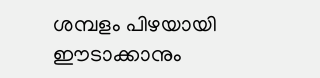ശമ്പളം പിഴയായി ഈടാക്കാനും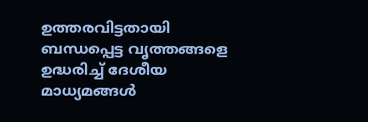ഉത്തരവിട്ടതായി ബന്ധപ്പെട്ട വൃത്തങ്ങളെ ഉദ്ധരിച്ച് ദേശീയ മാധ്യമങ്ങൾ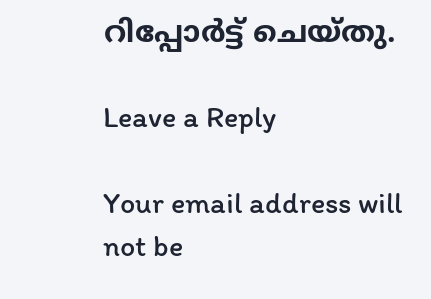റിപ്പോർട്ട് ചെയ്തു.

Leave a Reply

Your email address will not be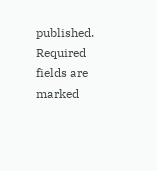published. Required fields are marked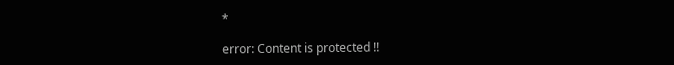*

error: Content is protected !!